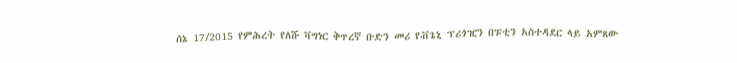ሰኔ 17/2015 የምሕረት የለሹ ቫግነር ቅጥረኛ ቡድን መሪ የቭጌኒ ፕሪጎዢን በፑቲን አስተዳደር ላይ አምጸው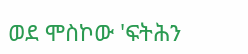ወደ ሞስኮው 'ፍትሕን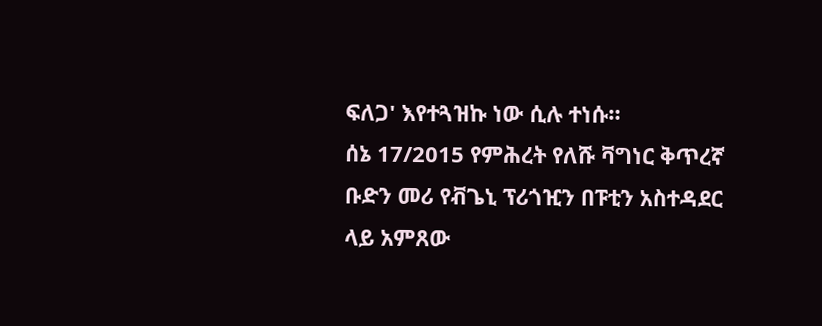ፍለጋ' እየተጓዝኩ ነው ሲሉ ተነሱ።
ሰኔ 17/2015 የምሕረት የለሹ ቫግነር ቅጥረኛ ቡድን መሪ የቭጌኒ ፕሪጎዢን በፑቲን አስተዳደር ላይ አምጸው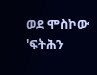ወደ ሞስኮው 'ፍትሕን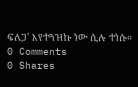ፍለጋ' እየተጓዝኩ ነው ሲሉ ተነሱ።
0 Comments
0 Shares